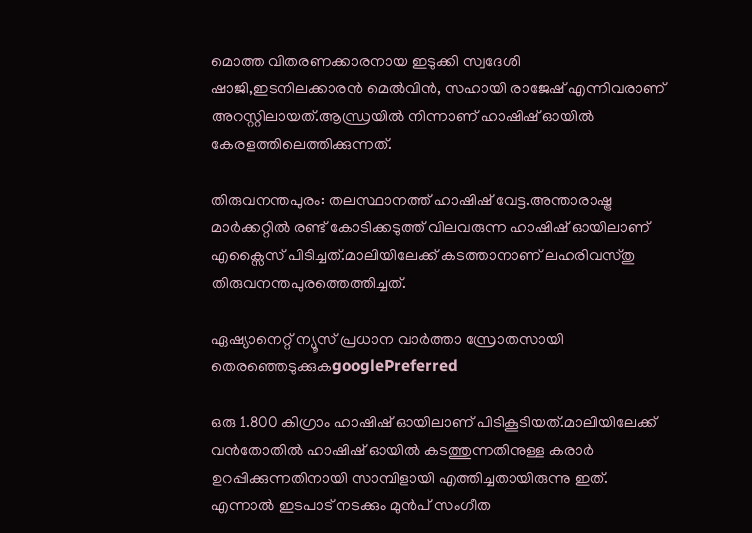മൊത്ത വിതരണക്കാരനായ ഇടുക്കി സ്വദേശി ഷാജി,ഇടനിലക്കാരൻ മെൽവിൻ, സഹായി രാജേഷ് എന്നിവരാണ്  അറസ്റ്റിലായത്.ആന്ധ്രയിൽ നിന്നാണ് ഹാഷിഷ് ഓയിൽ കേരളത്തിലെത്തിക്കുന്നത്.

തിരുവനന്തപുരം: തലസ്ഥാനത്ത് ഹാഷിഷ് വേട്ട.അന്താരാഷ്ട്ര മാർക്കറ്റിൽ രണ്ട് കോടിക്കടുത്ത് വിലവരുന്ന ഹാഷിഷ് ഓയിലാണ് എക്സൈസ് പിടിച്ചത്.മാലിയിലേക്ക് കടത്താനാണ് ലഹരിവസ്തു തിരുവനന്തപുരത്തെത്തിച്ചത്.

ഏഷ്യാനെറ്റ് ന്യൂസ് പ്രധാന വാർത്താ സ്രോതസായി തെരഞ്ഞെടുക്കുകgooglePreferred

ഒരു 1.800 കിഗ്രാം ഹാഷിഷ് ഓയിലാണ് പിടികൂടിയത്.മാലിയിലേക്ക് വൻതോതിൽ ഹാഷിഷ് ഓയിൽ കടത്തുന്നതിനുള്ള കരാ‌ർ ഉറപ്പിക്കുന്നതിനായി സാമ്പിളായി എത്തിച്ചതായിരുന്നു ഇത്. എന്നാൽ ഇടപാട് നടക്കും മുൻപ് സംഗീത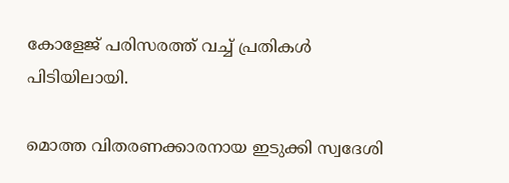കോളേജ് പരിസരത്ത് വച്ച് പ്രതികൾ പിടിയിലായി.

മൊത്ത വിതരണക്കാരനായ ഇടുക്കി സ്വദേശി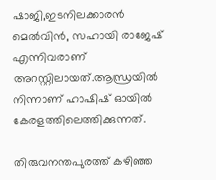ഷാജി,ഇടനിലക്കാരൻ മെൽവിൻ, സഹായി രാജേഷ് എന്നിവരാണ് അറസ്റ്റിലായത്.ആന്ധ്രയിൽ നിന്നാണ് ഹാഷിഷ് ഓയിൽ കേരളത്തിലെത്തിക്കുന്നത്.

തിരുവനന്തപുരത്ത് കഴിഞ്ഞ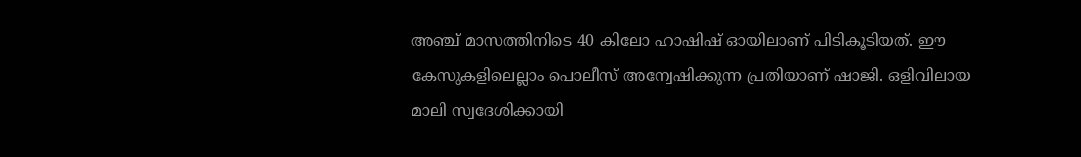അഞ്ച് മാസത്തിനിടെ 40 കിലോ ഹാഷിഷ് ഓയിലാണ് പിടികൂടിയത്. ഈ കേസുകളിലെല്ലാം പൊലീസ് അന്വേഷിക്കുന്ന പ്രതിയാണ് ഷാജി. ഒളിവിലായ മാലി സ്വദേശിക്കായി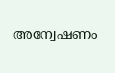അന്വേഷണം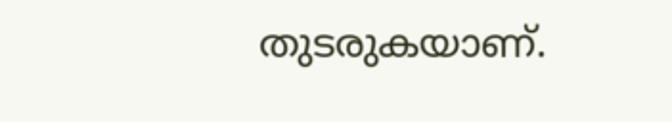തുടരുകയാണ്.